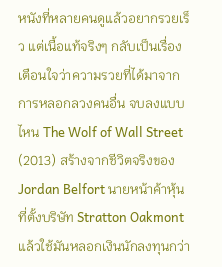หนังที่หลายคนดูแล้วอยากรวยเร็ว แต่เนื้อแท้จริงๆ กลับเป็นเรื่องเตือนใจว่าความรวยที่ได้มาจากการหลอกลวงคนอื่น จบลงแบบไหน The Wolf of Wall Street (2013) สร้างจากชีวิตจริงของ Jordan Belfort นายหน้าค้าหุ้นที่ตั้งบริษัท Stratton Oakmont แล้วใช้มันหลอกเงินนักลงทุนกว่า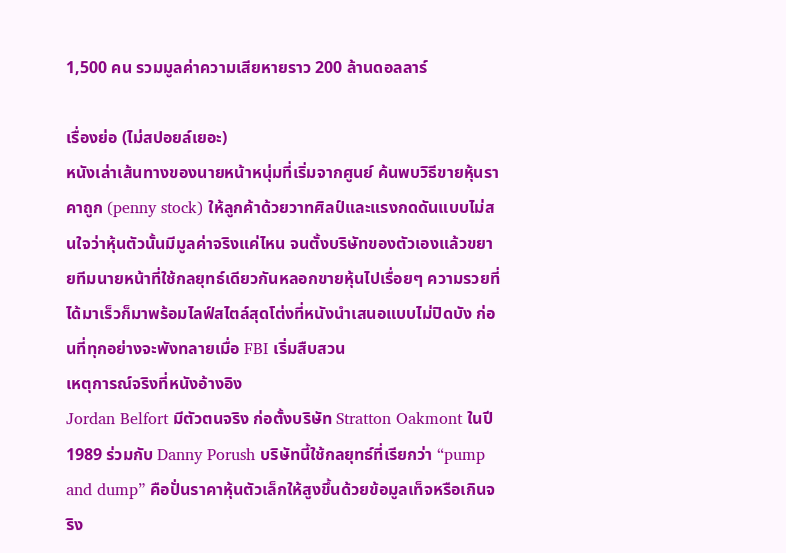1,500 คน รวมมูลค่าความเสียหายราว 200 ล้านดอลลาร์

เรื่องย่อ (ไม่สปอยล์เยอะ)
หนังเล่าเส้นทางของนายหน้าหนุ่มที่เริ่มจากศูนย์ ค้นพบวิธีขายหุ้นราคาถูก (penny stock) ให้ลูกค้าด้วยวาทศิลป์และแรงกดดันแบบไม่สนใจว่าหุ้นตัวนั้นมีมูลค่าจริงแค่ไหน จนตั้งบริษัทของตัวเองแล้วขยายทีมนายหน้าที่ใช้กลยุทธ์เดียวกันหลอกขายหุ้นไปเรื่อยๆ ความรวยที่ได้มาเร็วก็มาพร้อมไลฟ์สไตล์สุดโต่งที่หนังนำเสนอแบบไม่ปิดบัง ก่อนที่ทุกอย่างจะพังทลายเมื่อ FBI เริ่มสืบสวน
เหตุการณ์จริงที่หนังอ้างอิง
Jordan Belfort มีตัวตนจริง ก่อตั้งบริษัท Stratton Oakmont ในปี 1989 ร่วมกับ Danny Porush บริษัทนี้ใช้กลยุทธ์ที่เรียกว่า “pump and dump” คือปั่นราคาหุ้นตัวเล็กให้สูงขึ้นด้วยข้อมูลเท็จหรือเกินจริง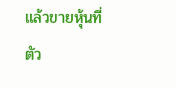แล้วขายหุ้นที่ตัว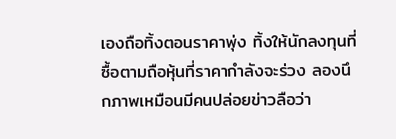เองถือทิ้งตอนราคาพุ่ง ทิ้งให้นักลงทุนที่ซื้อตามถือหุ้นที่ราคากำลังจะร่วง ลองนึกภาพเหมือนมีคนปล่อยข่าวลือว่า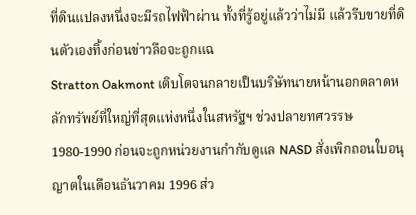ที่ดินแปลงหนึ่งจะมีรถไฟฟ้าผ่าน ทั้งที่รู้อยู่แล้วว่าไม่มี แล้วรีบขายที่ดินตัวเองทิ้งก่อนข่าวลือจะถูกแฉ
Stratton Oakmont เติบโตจนกลายเป็นบริษัทนายหน้านอกตลาดหลักทรัพย์ที่ใหญ่ที่สุดแห่งหนึ่งในสหรัฐฯ ช่วงปลายทศวรรษ 1980-1990 ก่อนจะถูกหน่วยงานกำกับดูแล NASD สั่งเพิกถอนใบอนุญาตในเดือนธันวาคม 1996 ส่ว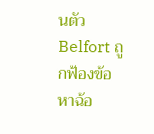นตัว Belfort ถูกฟ้องข้อหาฉ้อ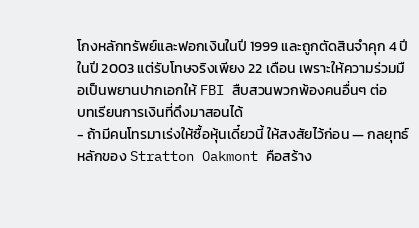โกงหลักทรัพย์และฟอกเงินในปี 1999 และถูกตัดสินจำคุก 4 ปีในปี 2003 แต่รับโทษจริงเพียง 22 เดือน เพราะให้ความร่วมมือเป็นพยานปากเอกให้ FBI สืบสวนพวกพ้องคนอื่นๆ ต่อ
บทเรียนการเงินที่ดึงมาสอนได้
- ถ้ามีคนโทรมาเร่งให้ซื้อหุ้นเดี๋ยวนี้ ให้สงสัยไว้ก่อน — กลยุทธ์หลักของ Stratton Oakmont คือสร้าง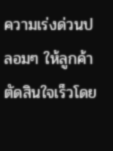ความเร่งด่วนปลอมๆ ให้ลูกค้าตัดสินใจเร็วโดย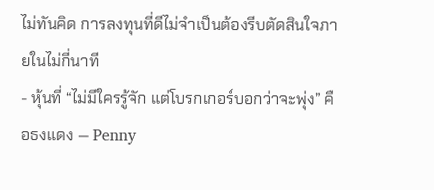ไม่ทันคิด การลงทุนที่ดีไม่จำเป็นต้องรีบตัดสินใจภายในไม่กี่นาที
- หุ้นที่ “ไม่มีใครรู้จัก แต่โบรกเกอร์บอกว่าจะพุ่ง” คือธงแดง — Penny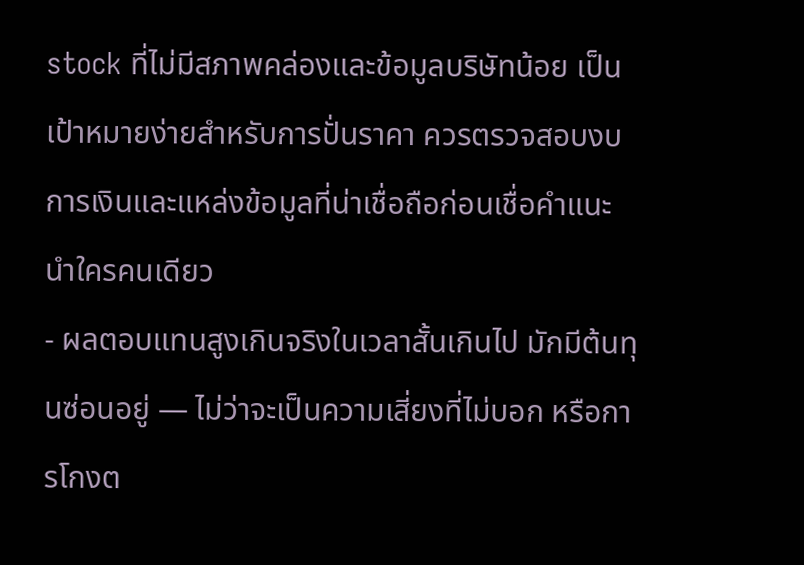stock ที่ไม่มีสภาพคล่องและข้อมูลบริษัทน้อย เป็นเป้าหมายง่ายสำหรับการปั่นราคา ควรตรวจสอบงบการเงินและแหล่งข้อมูลที่น่าเชื่อถือก่อนเชื่อคำแนะนำใครคนเดียว
- ผลตอบแทนสูงเกินจริงในเวลาสั้นเกินไป มักมีต้นทุนซ่อนอยู่ — ไม่ว่าจะเป็นความเสี่ยงที่ไม่บอก หรือการโกงต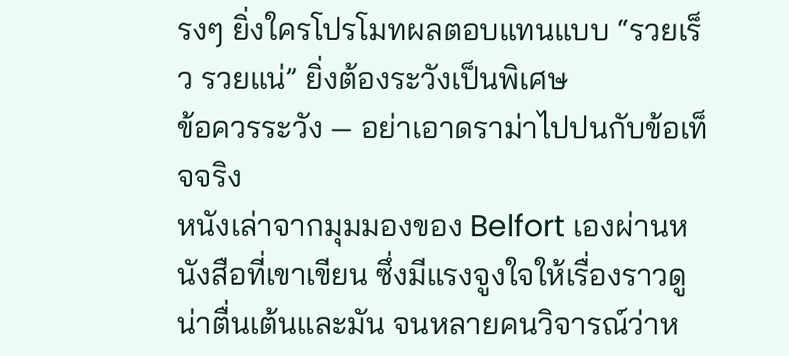รงๆ ยิ่งใครโปรโมทผลตอบแทนแบบ “รวยเร็ว รวยแน่” ยิ่งต้องระวังเป็นพิเศษ
ข้อควรระวัง — อย่าเอาดราม่าไปปนกับข้อเท็จจริง
หนังเล่าจากมุมมองของ Belfort เองผ่านหนังสือที่เขาเขียน ซึ่งมีแรงจูงใจให้เรื่องราวดูน่าตื่นเต้นและมัน จนหลายคนวิจารณ์ว่าห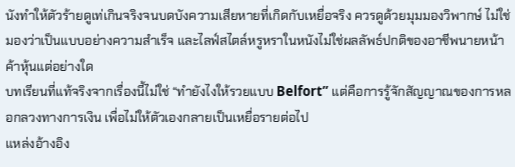นังทำให้ตัวร้ายดูเท่เกินจริงจนบดบังความเสียหายที่เกิดกับเหยื่อจริง ควรดูด้วยมุมมองวิพากษ์ ไม่ใช่มองว่าเป็นแบบอย่างความสำเร็จ และไลฟ์สไตล์หรูหราในหนังไม่ใช่ผลลัพธ์ปกติของอาชีพนายหน้าค้าหุ้นแต่อย่างใด
บทเรียนที่แท้จริงจากเรื่องนี้ไม่ใช่ “ทำยังไงให้รวยแบบ Belfort” แต่คือการรู้จักสัญญาณของการหลอกลวงทางการเงิน เพื่อไม่ให้ตัวเองกลายเป็นเหยื่อรายต่อไป
แหล่งอ้างอิง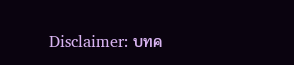Disclaimer: บทค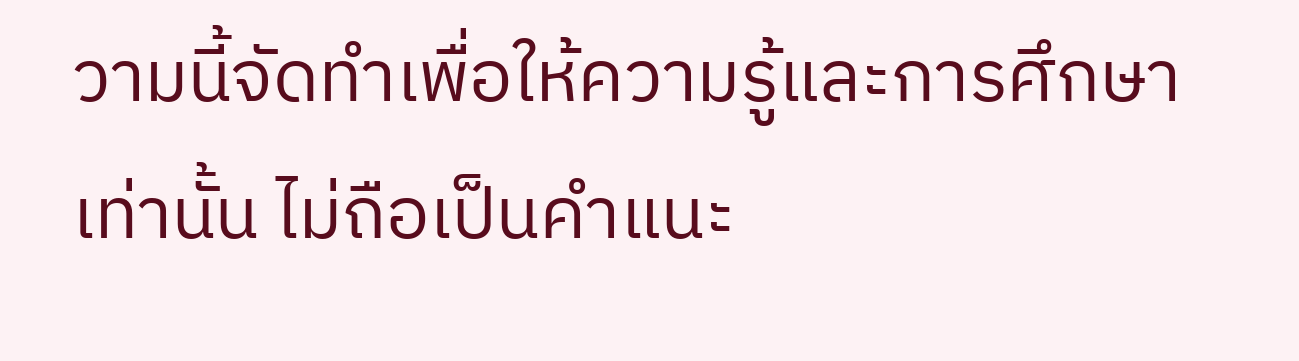วามนี้จัดทำเพื่อให้ความรู้และการศึกษาเท่านั้น ไม่ถือเป็นคำแนะ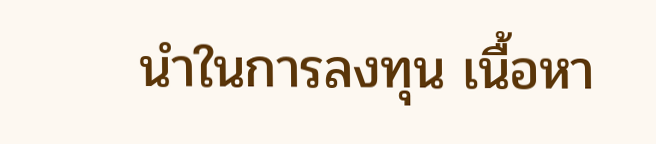นำในการลงทุน เนื้อหา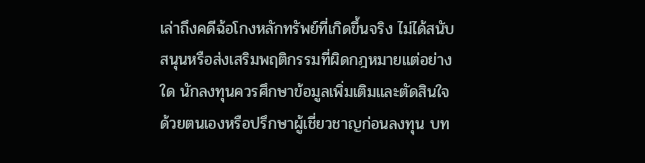เล่าถึงคดีฉ้อโกงหลักทรัพย์ที่เกิดขึ้นจริง ไม่ได้สนับสนุนหรือส่งเสริมพฤติกรรมที่ผิดกฎหมายแต่อย่างใด นักลงทุนควรศึกษาข้อมูลเพิ่มเติมและตัดสินใจด้วยตนเองหรือปรึกษาผู้เชี่ยวชาญก่อนลงทุน บท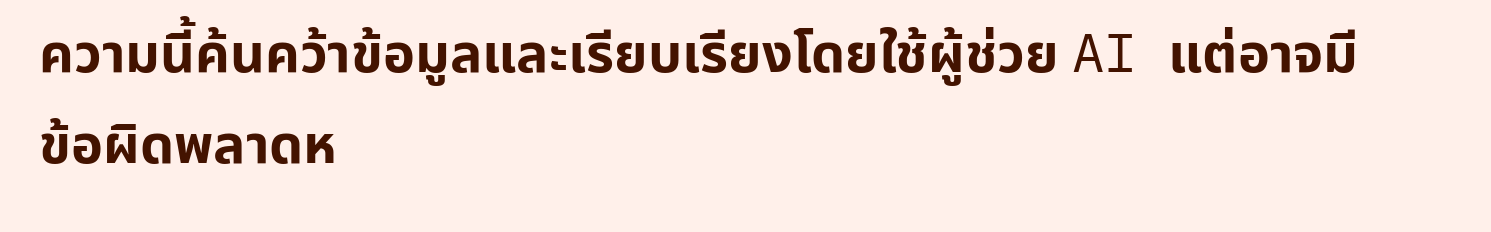ความนี้ค้นคว้าข้อมูลและเรียบเรียงโดยใช้ผู้ช่วย AI แต่อาจมีข้อผิดพลาดห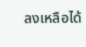ลงเหลือได้